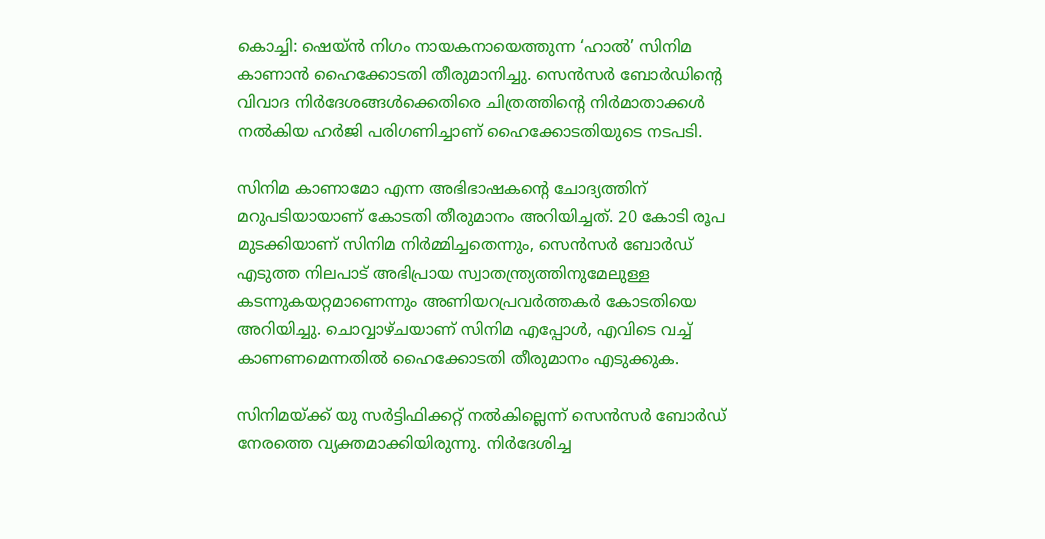കൊച്ചി: ഷെയ്ന്‍ നിഗം നായകനായെത്തുന്ന ‘ഹാല്‍’ സിനിമ കാണാന്‍ ഹൈക്കോടതി തീരുമാനിച്ചു. സെന്‍സര്‍ ബോര്‍ഡിന്റെ വിവാദ നിര്‍ദേശങ്ങള്‍ക്കെതിരെ ചിത്രത്തിന്റെ നിര്‍മാതാക്കള്‍ നല്‍കിയ ഹര്‍ജി പരിഗണിച്ചാണ് ഹൈക്കോടതിയുടെ നടപടി.

സിനിമ കാണാമോ എന്ന അഭിഭാഷകന്റെ ചോദ്യത്തിന് മറുപടിയായാണ് കോടതി തീരുമാനം അറിയിച്ചത്. 20 കോടി രൂപ മുടക്കിയാണ് സിനിമ നിര്‍മ്മിച്ചതെന്നും, സെന്‍സര്‍ ബോര്‍ഡ് എടുത്ത നിലപാട് അഭിപ്രായ സ്വാതന്ത്ര്യത്തിനുമേലുള്ള കടന്നുകയറ്റമാണെന്നും അണിയറപ്രവര്‍ത്തകര്‍ കോടതിയെ അറിയിച്ചു. ചൊവ്വാഴ്ചയാണ് സിനിമ എപ്പോള്‍, എവിടെ വച്ച് കാണണമെന്നതില്‍ ഹൈക്കോടതി തീരുമാനം എടുക്കുക.

സിനിമയ്ക്ക് യു സര്‍ട്ടിഫിക്കറ്റ് നല്‍കില്ലെന്ന് സെന്‍സര്‍ ബോര്‍ഡ് നേരത്തെ വ്യക്തമാക്കിയിരുന്നു. നിര്‍ദേശിച്ച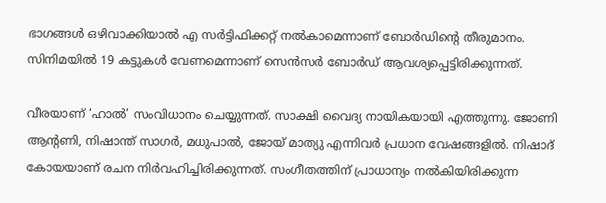ഭാഗങ്ങള്‍ ഒഴിവാക്കിയാല്‍ എ സര്‍ട്ടിഫിക്കറ്റ് നല്‍കാമെന്നാണ് ബോര്‍ഡിന്റെ തീരുമാനം. സിനിമയില്‍ 19 കട്ടുകള്‍ വേണമെന്നാണ് സെന്‍സര്‍ ബോര്‍ഡ് ആവശ്യപ്പെട്ടിരിക്കുന്നത്.

വീരയാണ് ‘ഹാല്‍’ സംവിധാനം ചെയ്യുന്നത്. സാക്ഷി വൈദ്യ നായികയായി എത്തുന്നു. ജോണി ആന്റണി, നിഷാന്ത് സാഗര്‍, മധുപാല്‍, ജോയ് മാത്യു എന്നിവര്‍ പ്രധാന വേഷങ്ങളില്‍. നിഷാദ് കോയയാണ് രചന നിര്‍വഹിച്ചിരിക്കുന്നത്. സംഗീതത്തിന് പ്രാധാന്യം നല്‍കിയിരിക്കുന്ന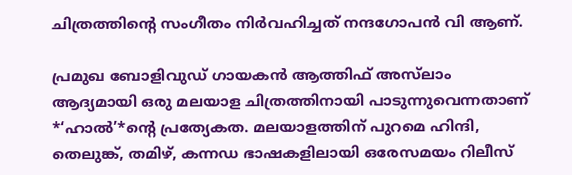ചിത്രത്തിന്റെ സംഗീതം നിര്‍വഹിച്ചത് നന്ദഗോപന്‍ വി ആണ്.

പ്രമുഖ ബോളിവുഡ് ഗായകന്‍ ആത്തിഫ് അസ്‌ലാം ആദ്യമായി ഒരു മലയാള ചിത്രത്തിനായി പാടുന്നുവെന്നതാണ് *‘ഹാല്‍’*ന്റെ പ്രത്യേകത. മലയാളത്തിന് പുറമെ ഹിന്ദി, തെലുങ്ക്, തമിഴ്, കന്നഡ ഭാഷകളിലായി ഒരേസമയം റിലീസ്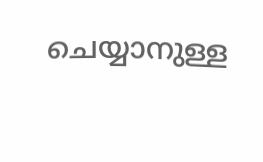ചെയ്യാനുള്ള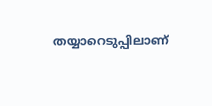തയ്യാറെടുപ്പിലാണ്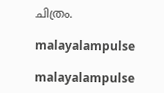ചിത്രം.

malayalampulse

malayalampulse